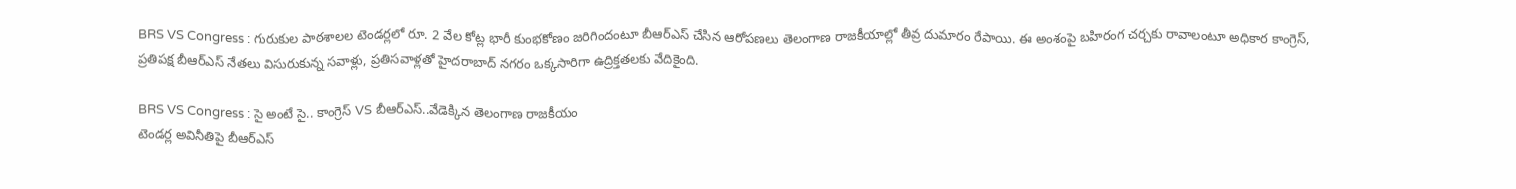BRS VS Congress : గురుకుల పాఠశాలల టెండర్లలో రూ. 2 వేల కోట్ల భారీ కుంభకోణం జరిగిందంటూ బీఆర్ఎస్ చేసిన ఆరోపణలు తెలంగాణ రాజకీయాల్లో తీవ్ర దుమారం రేపాయి. ఈ అంశంపై బహిరంగ చర్చకు రావాలంటూ అధికార కాంగ్రెస్, ప్రతిపక్ష బీఆర్ఎస్ నేతలు విసురుకున్న సవాళ్లు, ప్రతిసవాళ్లతో హైదరాబాద్ నగరం ఒక్కసారిగా ఉద్రిక్తతలకు వేదికైంది.

BRS VS Congress : సై అంటే సై.. కాంగ్రెస్ VS బీఆర్ఎస్..వేడెక్కిన తెలంగాణ రాజకీయం
టెండర్ల అవినీతిపై బీఆర్ఎస్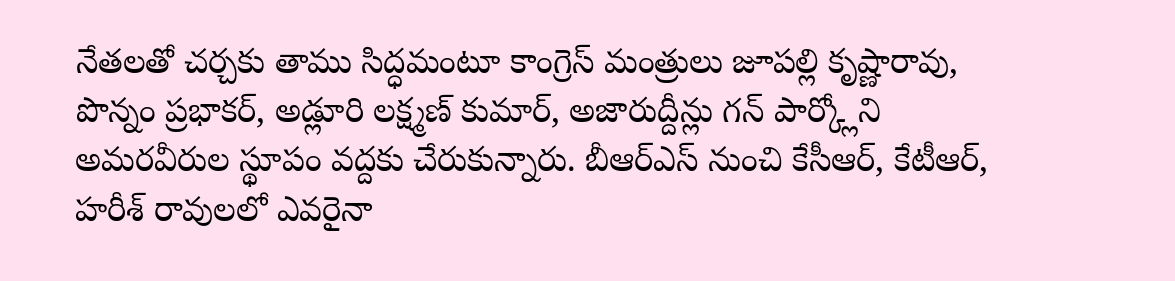నేతలతో చర్చకు తాము సిద్ధమంటూ కాంగ్రెస్ మంత్రులు జూపల్లి కృష్ణారావు, పొన్నం ప్రభాకర్, అడ్లూరి లక్ష్మణ్ కుమార్, అజారుద్దీన్లు గన్ పార్క్లోని అమరవీరుల స్థూపం వద్దకు చేరుకున్నారు. బీఆర్ఎస్ నుంచి కేసీఆర్, కేటీఆర్, హరీశ్ రావులలో ఎవరైనా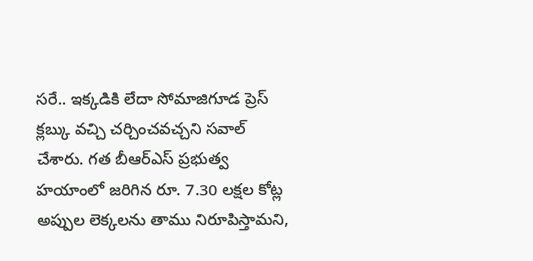సరే.. ఇక్కడికి లేదా సోమాజిగూడ ప్రెస్ క్లబ్కు వచ్చి చర్చించవచ్చని సవాల్ చేశారు. గత బీఆర్ఎస్ ప్రభుత్వ హయాంలో జరిగిన రూ. 7.30 లక్షల కోట్ల అప్పుల లెక్కలను తాము నిరూపిస్తామని,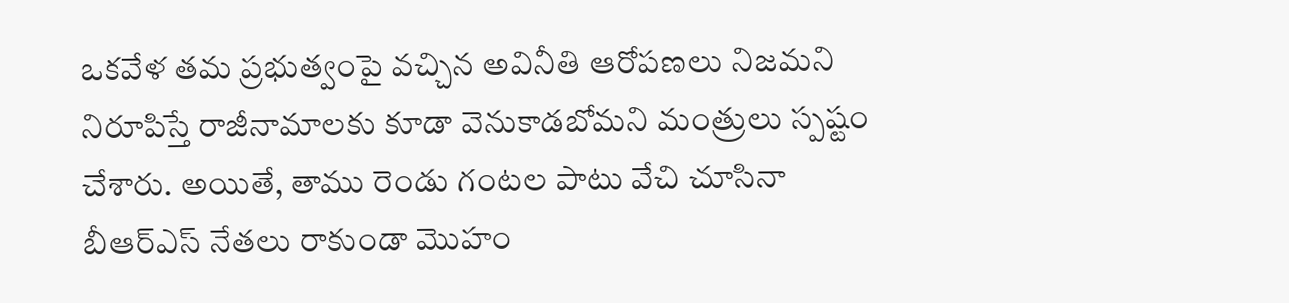ఒకవేళ తమ ప్రభుత్వంపై వచ్చిన అవినీతి ఆరోపణలు నిజమని నిరూపిస్తే రాజీనామాలకు కూడా వెనుకాడబోమని మంత్రులు స్పష్టం చేశారు. అయితే, తాము రెండు గంటల పాటు వేచి చూసినా బీఆర్ఎస్ నేతలు రాకుండా మొహం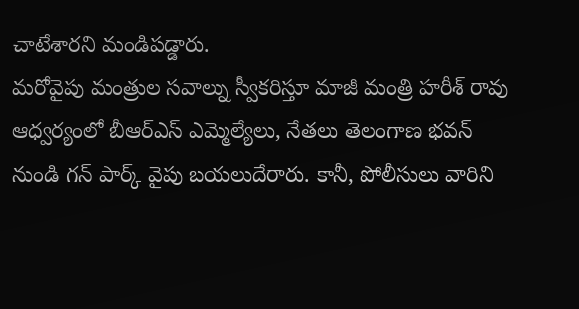చాటేశారని మండిపడ్డారు.
మరోవైపు మంత్రుల సవాల్ను స్వీకరిస్తూ మాజీ మంత్రి హరీశ్ రావు ఆధ్వర్యంలో బీఆర్ఎస్ ఎమ్మెల్యేలు, నేతలు తెలంగాణ భవన్ నుండి గన్ పార్క్ వైపు బయలుదేరారు. కానీ, పోలీసులు వారిని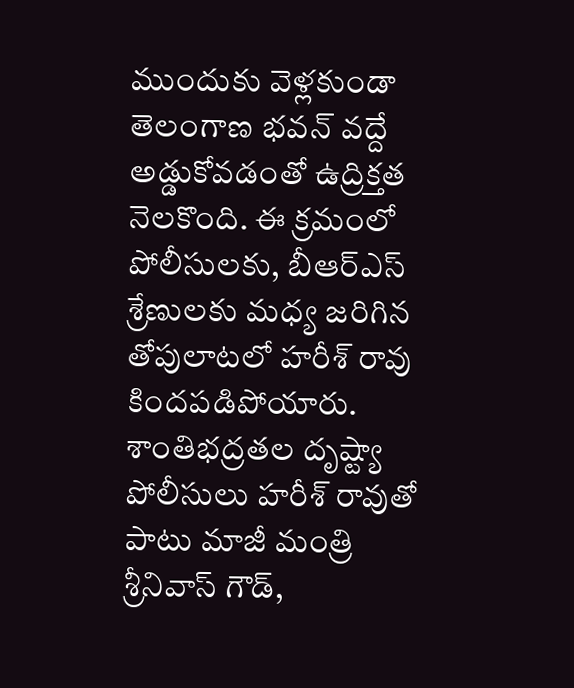ముందుకు వెళ్లకుండా తెలంగాణ భవన్ వద్దే అడ్డుకోవడంతో ఉద్రిక్తత నెలకొంది. ఈ క్రమంలో పోలీసులకు, బీఆర్ఎస్ శ్రేణులకు మధ్య జరిగిన తోపులాటలో హరీశ్ రావు కిందపడిపోయారు. శాంతిభద్రతల దృష్ట్యా పోలీసులు హరీశ్ రావుతో పాటు మాజీ మంత్రి శ్రీనివాస్ గౌడ్,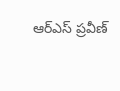ఆర్ఎస్ ప్రవీణ్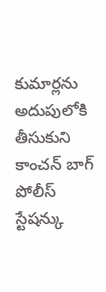కుమార్లను అదుపులోకి తీసుకుని కాంచన్ బాగ్ పోలీస్ స్టేషన్కు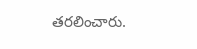తరలించారు.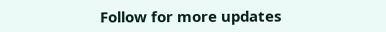Follow for more updates